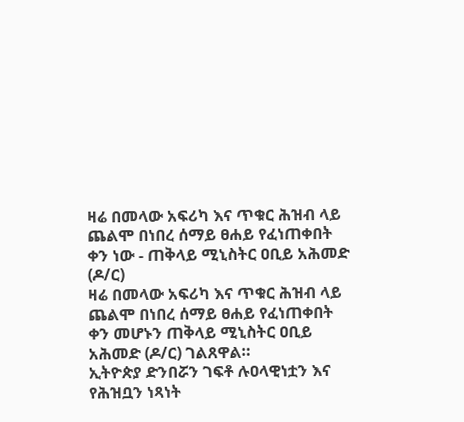ዛሬ በመላው አፍሪካ እና ጥቁር ሕዝብ ላይ ጨልሞ በነበረ ሰማይ ፀሐይ የፈነጠቀበት ቀን ነው - ጠቅላይ ሚኒስትር ዐቢይ አሕመድ (ዶ/ር)
ዛሬ በመላው አፍሪካ እና ጥቁር ሕዝብ ላይ ጨልሞ በነበረ ሰማይ ፀሐይ የፈነጠቀበት ቀን መሆኑን ጠቅላይ ሚኒስትር ዐቢይ አሕመድ (ዶ/ር) ገልጸዋል።
ኢትዮጵያ ድንበሯን ገፍቶ ሉዐላዊነቷን እና የሕዝቧን ነጻነት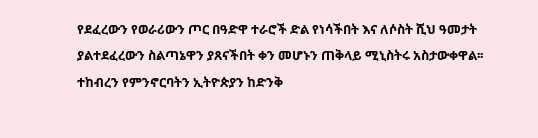የደፈረውን የወራሪውን ጦር በዓድዋ ተራሮች ድል የነሳችበት እና ለሶስት ሺህ ዓመታት ያልተደፈረውን ስልጣኔዋን ያጸናችበት ቀን መሆኑን ጠቅላይ ሚኒስትሩ አስታውቀዋል፡፡
ተከብረን የምንኖርባትን ኢትዮጵያን ከድንቅ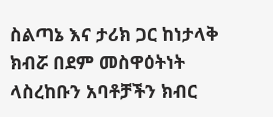ስልጣኔ እና ታሪክ ጋር ከነታላቅ ክብሯ በደም መስዋዕትነት ላስረከቡን አባቶቻችን ክብር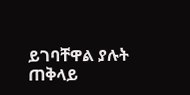ይገባቸዋል ያሉት ጠቅላይ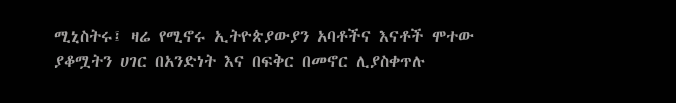ሚኒስትሩ፤ ዛሬ የሚኖሩ ኢትዮጵያውያን አባቶችና እናቶች ሞተው ያቆሟትን ሀገር በአንድነት እና በፍቅር በመኖር ሊያስቀጥሉ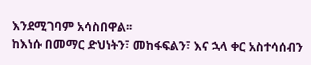እንደሚገባም አሳስበዋል፡፡
ከእነሱ በመማር ድህነትን፣ መከፋፍልን፣ እና ኋላ ቀር አስተሳሰብን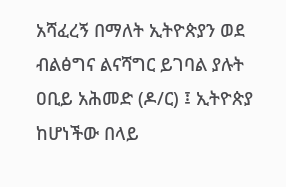አሻፈረኝ በማለት ኢትዮጵያን ወደ ብልፅግና ልናሻግር ይገባል ያሉት ዐቢይ አሕመድ (ዶ/ር) ፤ ኢትዮጵያ ከሆነችው በላይ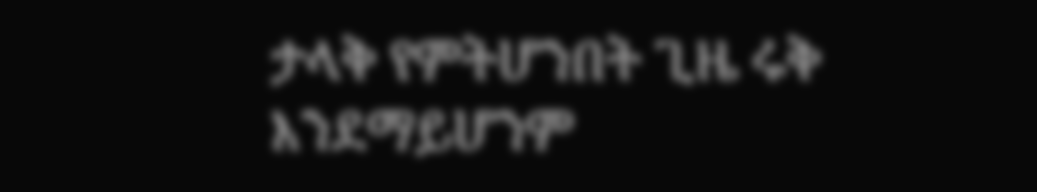ታላቅ የምትሆንበት ጊዜ ሩቅ እንደማይሆንም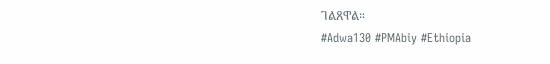ገልጸዋል።
#Adwa130 #PMAbiy #Ethiopia